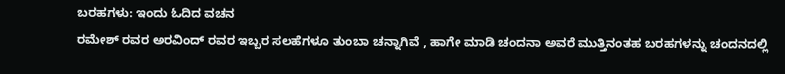ಬರಹಗಳು: ಇಂದು ಓದಿದ ವಚನ
ರಮೇಶ್ ರವರ ಅರವಿಂದ್ ರವರ ಇಬ್ಬರ ಸಲಹೆಗಳೂ ತುಂಬಾ ಚನ್ನಾಗಿವೆ , ಹಾಗೇ ಮಾಡಿ ಚಂದನಾ ಅವರೆ ಮುತ್ತಿನಂತಹ ಬರಹಗಳನ್ನು ಚಂದನದಲ್ಲಿ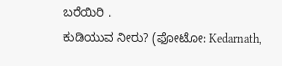ಬರೆಯಿರಿ .
ಕುಡಿಯುವ ನೀರು? (ಫೋಟೋ: Kedarnath,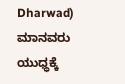Dharwad)
ಮಾನವರು ಯುಧ್ಧಕ್ಕೆ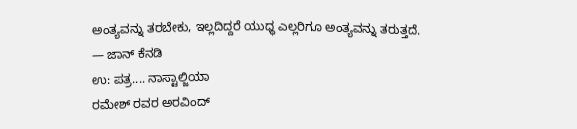ಅಂತ್ಯವನ್ನು ತರಬೇಕು, ಇಲ್ಲದಿದ್ದರೆ ಯುಧ್ಧ ಎಲ್ಲರಿಗೂ ಅಂತ್ಯವನ್ನು ತರುತ್ತದೆ.
— ಜಾನ್ ಕೆನಡಿ
ಉ: ಪತ್ರ.... ನಾಸ್ಟಾಲ್ಜಿಯಾ
ರಮೇಶ್ ರವರ ಅರವಿಂದ್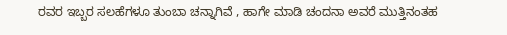ರವರ ಇಬ್ಬರ ಸಲಹೆಗಳೂ ತುಂಬಾ ಚನ್ನಾಗಿವೆ , ಹಾಗೇ ಮಾಡಿ ಚಂದನಾ ಅವರೆ ಮುತ್ತಿನಂತಹ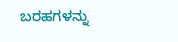ಬರಹಗಳನ್ನು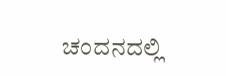ಚಂದನದಲ್ಲಿ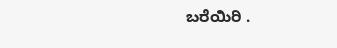ಬರೆಯಿರಿ .